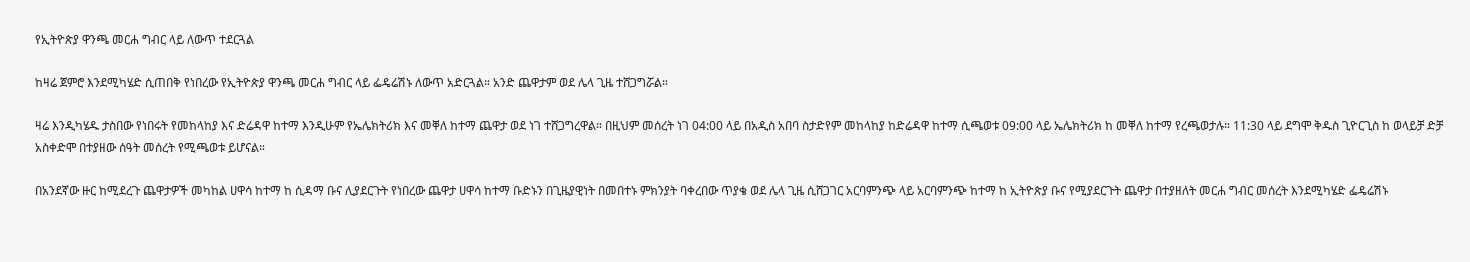የኢትዮጵያ ዋንጫ መርሐ ግብር ላይ ለውጥ ተደርጓል

ከዛሬ ጀምሮ እንደሚካሄድ ሲጠበቅ የነበረው የኢትዮጵያ ዋንጫ መርሐ ግብር ላይ ፌዴሬሽኑ ለውጥ አድርጓል። አንድ ጨዋታም ወደ ሌላ ጊዜ ተሸጋግሯል።

ዛሬ እንዲካሄዱ ታስበው የነበሩት የመከላከያ እና ድሬዳዋ ከተማ እንዲሁም የኤሌክትሪክ እና መቐለ ከተማ ጨዋታ ወደ ነገ ተሸጋግረዋል። በዚህም መሰረት ነገ 04:00 ላይ በአዲስ አበባ ስታድየም መከላከያ ከድሬዳዋ ከተማ ሲጫወቱ 09:00 ላይ ኤሌክትሪክ ከ መቐለ ከተማ የረጫወታሉ። 11:30 ላይ ደግሞ ቅዱስ ጊዮርጊስ ከ ወላይቻ ድቻ አስቀድሞ በተያዘው ሰዓት መሰረት የሚጫወቱ ይሆናል።

በአንደኛው ዙር ከሚደረጉ ጨዋታዎች መካከል ሀዋሳ ከተማ ከ ሲዳማ ቡና ሊያደርጉት የነበረው ጨዋታ ሀዋሳ ከተማ ቡድኑን በጊዜያዊነት በመበተኑ ምክንያት ባቀረበው ጥያቄ ወደ ሌላ ጊዜ ሲሸጋገር አርባምንጭ ላይ አርባምንጭ ከተማ ከ ኢትዮጵያ ቡና የሚያደርጉት ጨዋታ በተያዘለት መርሐ ግብር መሰረት እንደሚካሄድ ፌዴሬሽኑ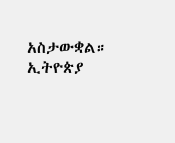አስታውቋል። ኢትዮጵያ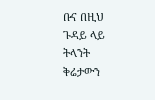ቡና በዚህ ጉዳይ ላይ ትላንት ቅሬታውን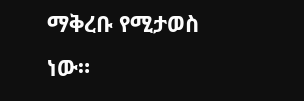ማቅረቡ የሚታወስ ነው።